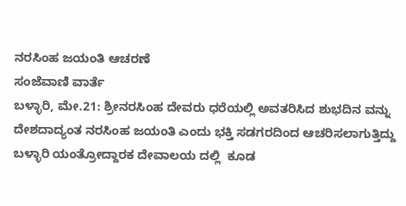ನರಸಿಂಹ ಜಯಂತಿ ಆಚರಣೆ
ಸಂಜೆವಾಣಿ ವಾರ್ತೆ
ಬಳ್ಳಾರಿ, ಮೇ.21: ಶ್ರೀನರಸಿಂಹ ದೇವರು ಧರೆಯಲ್ಲಿ ಅವತರಿಸಿದ ಶುಭದಿನ ವನ್ನು ದೇಶದಾದ್ಯಂತ ನರಸಿಂಹ ಜಯಂತಿ ಎಂದು ಭಕ್ತಿ ಸಡಗರದಿಂದ ಆಚರಿಸಲಾಗುತ್ತಿದ್ದು  ಬಳ್ಳಾರಿ ಯಂತ್ರೋದ್ದಾರಕ ದೇವಾಲಯ ದಲ್ಲಿ  ಕೂಡ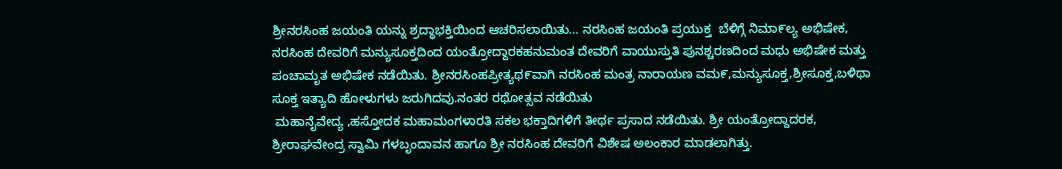ಶ್ರೀನರಸಿಂಹ ಜಯಂತಿ ಯನ್ನು ಶ್ರದ್ಧಾಭಕ್ತಿಯಿಂದ ಆಚರಿಸಲಾಯಿತು… ನರಸಿಂಹ ಜಯಂತಿ ಪ್ರಯುಕ್ತ  ಬೆಳಿಗ್ಗೆ ನಿಮಾ೯ಲ್ಯ ಅಭಿಷೇಕ, ನರಸಿಂಹ ದೇವರಿಗೆ ಮನ್ಯುಸೂಕ್ತದಿಂದ ಯಂತ್ರೋದ್ದಾರಕಹನುಮಂತ ದೇವರಿಗೆ ವಾಯುಸ್ತುತಿ ಪುನಶ್ಚರಣದಿಂದ ಮಧು ಅಭಿಷೇಕ ಮತ್ತು ಪಂಚಾಮೃತ ಅಭಿಷೇಕ ನಡೆಯಿತು. ಶ್ರೀನರಸಿಂಹಪ್ರೀತ್ಯಥ೯ವಾಗಿ ನರಸಿಂಹ ಮಂತ್ರ ನಾರಾಯಣ ವಮ೯,ಮನ್ಯುಸೂಕ್ತ,ಶ್ರೀಸೂಕ್ತ,ಬಳಿಥಾ ಸೂಕ್ತ ಇತ್ಯಾದಿ ಹೋಳುಗಳು ಜರುಗಿದವು.ನಂತರ ರಥೋತ್ಸವ ನಡೆಯಿತು
 ಮಹಾನೈವೇದ್ಯ ,ಹಸ್ತೋದಕ ಮಹಾಮಂಗಳಾರತಿ ಸಕಲ ಭಕ್ತಾದಿಗಳಿಗೆ ತೀರ್ಥ ಪ್ರಸಾದ ನಡೆಯಿತು. ಶ್ರೀ ಯಂತ್ರೋದ್ದಾದರಕ, ಶ್ರೀರಾಘವೇಂದ್ರ ಸ್ವಾಮಿ ಗಳಬೃಂದಾವನ ಹಾಗೂ ಶ್ರೀ ನರಸಿಂಹ ದೇವರಿಗೆ ವಿಶೇಷ ಅಲಂಕಾರ ‌ಮಾಡಲಾಗಿತ್ತು.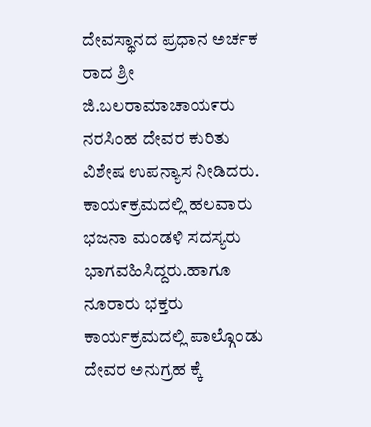ದೇವಸ್ಥಾನದ ಪ್ರಧಾನ ಅರ್ಚಕ ರಾದ ಶ್ರೀ ಜಿ.ಬಲರಾಮಾಚಾಯ೯ರು ನರಸಿಂಹ ದೇವರ ಕುರಿತು ವಿಶೇಷ ಉಪನ್ಯಾಸ ನೀಡಿದರು. ಕಾಯ೯ಕ್ರಮದಲ್ಲಿ ಹಲವಾರು ಭಜನಾ ಮಂಡಳಿ ಸದಸ್ಯರು ಭಾಗವಹಿಸಿದ್ದರು.ಹಾಗೂ ನೂರಾರು ಭಕ್ತರು ಕಾರ್ಯಕ್ರಮದಲ್ಲಿ ಪಾಲ್ಗೊಂಡು ದೇವರ ಅನುಗ್ರಹ ಕ್ಕೆ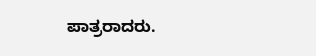ಪಾತ್ರರಾದರು.